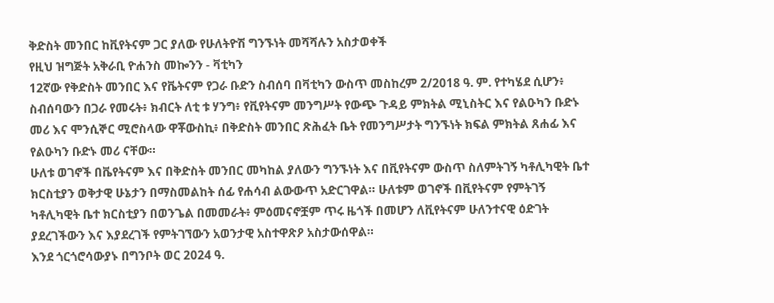ቅድስት መንበር ከቪየትናም ጋር ያለው የሁለትዮሽ ግንኙነት መሻሻሉን አስታወቀች
የዚህ ዝግጅት አቅራቢ ዮሐንስ መኰንን - ቫቲካን
12ኛው የቅድስት መንበር እና የቬትናም የጋራ ቡድን ስብሰባ በቫቲካን ውስጥ መስከረም 2/2018 ዓ. ም. የተካሄደ ሲሆን፥ ስብሰባውን በጋራ የመሩት፥ ክብርት ለቲ ቱ ሃንግ፥ የቪየትናም መንግሥት የውጭ ጉዳይ ምክትል ሚኒስትር እና የልዑካን ቡድኑ መሪ እና ሞንሲኞር ሚሮስላው ዋቾውስኪ፥ በቅድስት መንበር ጽሕፈት ቤት የመንግሥታት ግንኙነት ክፍል ምክትል ጸሐፊ እና የልዑካን ቡድኑ መሪ ናቸው።
ሁለቱ ወገኖች በቬየትናም እና በቅድስት መንበር መካከል ያለውን ግንኙነት እና በቪየትናም ውስጥ ስለምትገኝ ካቶሊካዊት ቤተ ክርስቲያን ወቅታዊ ሁኔታን በማስመልከት ሰፊ የሐሳብ ልውውጥ አድርገዋል። ሁለቱም ወገኖች በቪየትናም የምትገኝ ካቶሊካዊት ቤተ ክርስቲያን በወንጌል በመመራት፥ ምዕመናኖቿም ጥሩ ዜጎች በመሆን ለቪየትናም ሁለንተናዊ ዕድገት ያደረገችውን እና እያደረገች የምትገኘውን አወንታዊ አስተዋጽዖ አስታውሰዋል።
እንደ ጎርጎሮሳውያኑ በግንቦት ወር 2024 ዓ.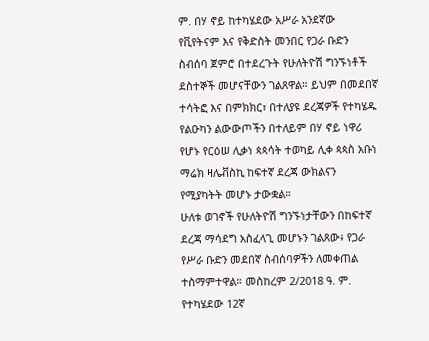ም. በሃ ኖይ ከተካሄደው አሥራ አንደኛው የቪየትናም እና የቅድስት መንበር የጋራ ቡድን ስብሰባ ጀምሮ በተደረጉት የሁለትዮሽ ግንኙነቶች ደስተኞች መሆናቸውን ገልጸዋል። ይህም በመደበኛ ተሳትፎ እና በምክክር፣ በተለያዩ ደረጃዎች የተካሄዱ የልዑካን ልውውጦችን በተለይም በሃ ኖይ ነዋሪ የሆኑ የርዕሠ ሊቃነ ጳጳሳት ተወካይ ሊቀ ጳጳስ አቡነ ማሬክ ዛሌቭስኪ ከፍተኛ ደረጃ ውክልናን የሚያካትት መሆኑ ታውቋል።
ሁለቱ ወገኖች የሁለትዮሽ ግንኙነታቸውን በከፍተኛ ደረጃ ማሳደግ አስፈላጊ መሆኑን ገልጸው፥ የጋራ የሥራ ቡድን መደበኛ ስብሰባዎችን ለመቀጠል ተስማምተዋል። መስከረም 2/2018 ዓ. ም. የተካሄደው 12ኛ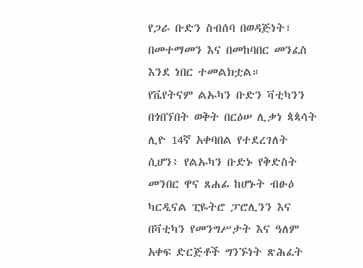የጋራ ቡድን ስብሰባ በወዳጅነት፣ በመተማመን እና በመከባበር መንፈስ እንደ ነበር ተመልክቷል።
የቬየትናም ልኡካን ቡድን ቫቲካንን በጎበኘበት ወቅት በርዕሠ ሊቃነ ጳጳሳት ሊዮ 14ኛ አቀባበል የተደረገለት ሲሆን፥ የልኡካን ቡድኑ የቅድስት መንበር ዋና ጸሐፊ ከሆኑት ብፁዕ ካርዲናል ፒዬትሮ ፓሮሊንን እና በቫቲካን የመንግሥታት እና ዓለም አቀፍ ድርጅቶች ግንኙነት ጽሕፈት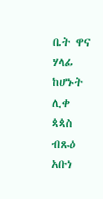ቤት ዋና ሃላፊ ከሆኑት ሊቀ ጳጳስ ብጹዕ አቡነ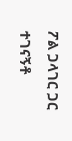ፖል ጋላገር ጋር ተገናኝቶ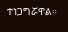ተነጋግሯዋል።